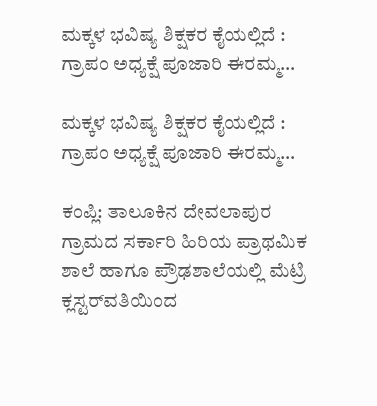ಮಕ್ಕಳ ಭವಿಷ್ಯ ಶಿಕ್ಷಕರ ಕೈಯಲ್ಲಿದೆ : ಗ್ರಾಪಂ ಅಧ್ಯಕ್ಷೆ ಪೂಜಾರಿ ಈರಮ್ಮ…

ಮಕ್ಕಳ ಭವಿಷ್ಯ ಶಿಕ್ಷಕರ ಕೈಯಲ್ಲಿದೆ : ಗ್ರಾಪಂ ಅಧ್ಯಕ್ಷೆ ಪೂಜಾರಿ ಈರಮ್ಮ…

ಕಂಪ್ಲಿ: ತಾಲೂಕಿನ ದೇವಲಾಪುರ ಗ್ರಾಮದ ಸರ್ಕಾರಿ ಹಿರಿಯ ಪ್ರಾಥಮಿಕ ಶಾಲೆ ಹಾಗೂ ಪ್ರೌಢಶಾಲೆಯಲ್ಲಿ ಮೆಟ್ರಿ ಕ್ಲಸ್ಟರ್‌ವತಿಯಿಂದ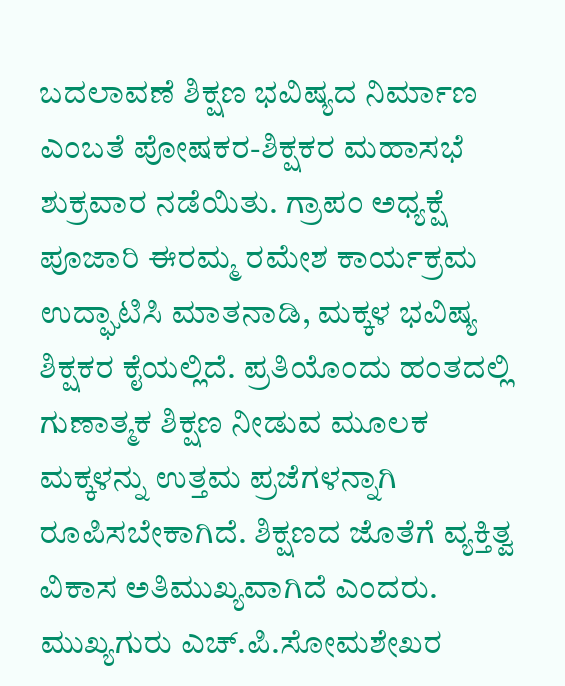ಬದಲಾವಣೆ ಶಿಕ್ಷಣ ಭವಿಷ್ಯದ ನಿರ್ಮಾಣ ಎಂಬತೆ ಪೋಷಕರ-ಶಿಕ್ಷಕರ ಮಹಾಸಭೆ ಶುಕ್ರವಾರ ನಡೆಯಿತು. ಗ್ರಾಪಂ ಅಧ್ಯಕ್ಷೆ ಪೂಜಾರಿ ಈರಮ್ಮ ರಮೇಶ ಕಾರ್ಯಕ್ರಮ ಉದ್ಘಾಟಿಸಿ ಮಾತನಾಡಿ, ಮಕ್ಕಳ ಭವಿಷ್ಯ ಶಿಕ್ಷಕರ ಕೈಯಲ್ಲಿದೆ. ಪ್ರತಿಯೊಂದು ಹಂತದಲ್ಲಿ ಗುಣಾತ್ಮಕ ಶಿಕ್ಷಣ ನೀಡುವ ಮೂಲಕ ಮಕ್ಕಳನ್ನು ಉತ್ತಮ ಪ್ರಜೆಗಳನ್ನಾಗಿ ರೂಪಿಸಬೇಕಾಗಿದೆ. ಶಿಕ್ಷಣದ ಜೊತೆಗೆ ವ್ಯಕ್ತಿತ್ವ ವಿಕಾಸ ಅತಿಮುಖ್ಯವಾಗಿದೆ ಎಂದರು. ಮುಖ್ಯಗುರು ಎಚ್.ಪಿ.ಸೋಮಶೇಖರ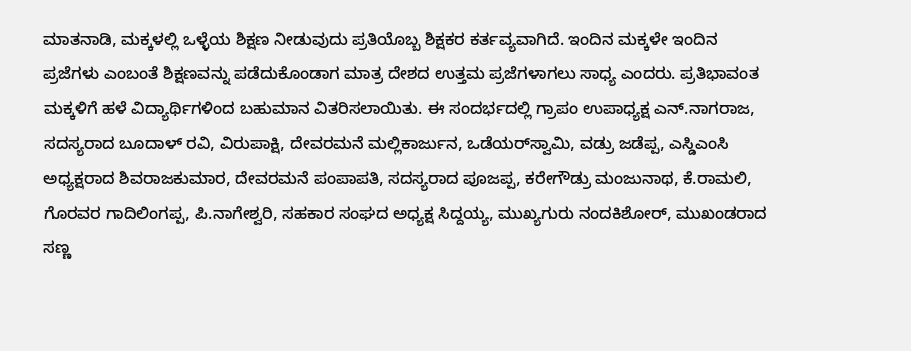ಮಾತನಾಡಿ, ಮಕ್ಕಳಲ್ಲಿ ಒಳ್ಳೆಯ ಶಿಕ್ಷಣ ನೀಡುವುದು ಪ್ರತಿಯೊಬ್ಬ ಶಿಕ್ಷಕರ ಕರ್ತವ್ಯವಾಗಿದೆ. ಇಂದಿನ ಮಕ್ಕಳೇ ಇಂದಿನ ಪ್ರಜೆಗಳು ಎಂಬಂತೆ ಶಿಕ್ಷಣವನ್ನು ಪಡೆದುಕೊಂಡಾಗ ಮಾತ್ರ ದೇಶದ ಉತ್ತಮ ಪ್ರಜೆಗಳಾಗಲು ಸಾಧ್ಯ ಎಂದರು. ಪ್ರತಿಭಾವಂತ ಮಕ್ಕಳಿಗೆ ಹಳೆ ವಿದ್ಯಾರ್ಥಿಗಳಿಂದ ಬಹುಮಾನ ವಿತರಿಸಲಾಯಿತು. ಈ ಸಂದರ್ಭದಲ್ಲಿ ಗ್ರಾಪಂ ಉಪಾಧ್ಯಕ್ಷ ಎನ್.ನಾಗರಾಜ, ಸದಸ್ಯರಾದ ಬೂದಾಳ್ ರವಿ, ವಿರುಪಾಕ್ಷಿ, ದೇವರಮನೆ ಮಲ್ಲಿಕಾರ್ಜುನ, ಒಡೆಯರ್‌ಸ್ವಾಮಿ, ವಡ್ರು ಜಡೆಪ್ಪ, ಎಸ್ಡಿಎಂಸಿ ಅಧ್ಯಕ್ಷರಾದ ಶಿವರಾಜಕುಮಾರ, ದೇವರಮನೆ ಪಂಪಾಪತಿ, ಸದಸ್ಯರಾದ ಪೂಜಪ್ಪ, ಕರೇಗೌಡ್ರು ಮಂಜುನಾಥ, ಕೆ.ರಾಮಲಿ, ಗೊರವರ ಗಾದಿಲಿಂಗಪ್ಪ, ಪಿ.ನಾಗೇಶ್ವರಿ, ಸಹಕಾರ ಸಂಘದ ಅಧ್ಯಕ್ಷ ಸಿದ್ದಯ್ಯ, ಮುಖ್ಯಗುರು ನಂದಕಿಶೋರ್, ಮುಖಂಡರಾದ ಸಣ್ಣ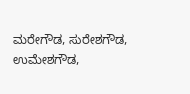ಮರೇಗೌಡ, ಸುರೇಶಗೌಡ, ಉಮೇಶಗೌಡ,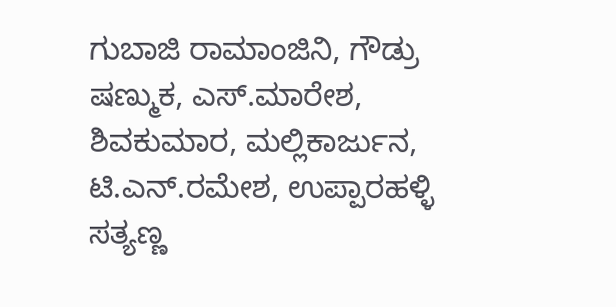ಗುಬಾಜಿ ರಾಮಾಂಜಿನಿ, ಗೌಡ್ರು ಷಣ್ಮುಕ, ಎಸ್.ಮಾರೇಶ, ಶಿವಕುಮಾರ, ಮಲ್ಲಿಕಾರ್ಜುನ, ಟಿ.ಎನ್.ರಮೇಶ, ಉಪ್ಪಾರಹಳ್ಳಿ ಸತ್ಯಣ್ಣ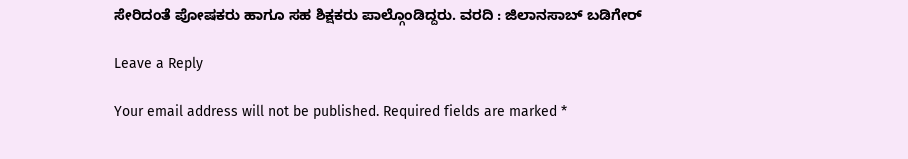ಸೇರಿದಂತೆ ಪೋಷಕರು ಹಾಗೂ ಸಹ ಶಿಕ್ಷಕರು ಪಾಲ್ಗೊಂಡಿದ್ದರು. ವರದಿ : ಜಿಲಾನಸಾಬ್ ಬಡಿಗೇರ್

Leave a Reply

Your email address will not be published. Required fields are marked *